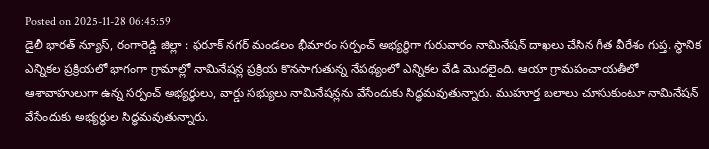Posted on 2025-11-28 06:45:59
డైలీ భారత్ న్యూస్, రంగారెడ్డి జిల్లా : ఫరూక్ నగర్ మండలం భీమారం సర్పంచ్ అభ్యర్థిగా గురువారం నామినేషన్ దాఖలు చేసిన గీత వీరేశం గుప్త. స్థానిక ఎన్నికల ప్రక్రియలో భాగంగా గ్రామాల్లో నామినేషన్ల ప్రక్రియ కొనసాగుతున్న నేపథ్యంలో ఎన్నికల వేడి మొదలైంది. ఆయా గ్రామపంచాయతీలో ఆశావాహులుగా ఉన్న సర్పంచ్ అభ్యర్థులు, వార్డు సభ్యులు నామినేషన్లను వేసేందుకు సిద్ధమవుతున్నారు. ముహూర్త బలాలు చూసుకుంటూ నామినేషన్ వేసేందుకు అభ్యర్థుల సిద్ధమవుతున్నారు.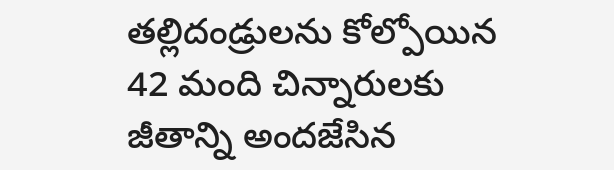తల్లిదండ్రులను కోల్పోయిన 42 మంది చిన్నారులకు జీతాన్ని అందజేసిన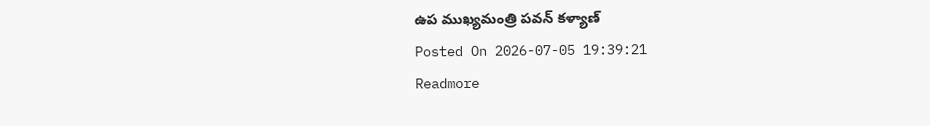ఉప ముఖ్యమంత్రి పవన్ కళ్యాణ్
Posted On 2026-07-05 19:39:21
Readmore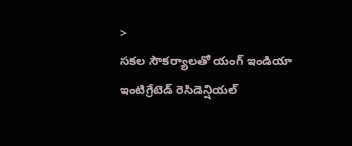>
సకల సౌకర్యాలతో యంగ్ ఇండియా ఇంటిగ్రేటెడ్ రెసిడెన్షియల్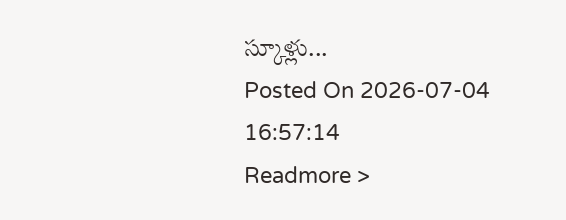స్కూళ్లు...
Posted On 2026-07-04 16:57:14
Readmore >